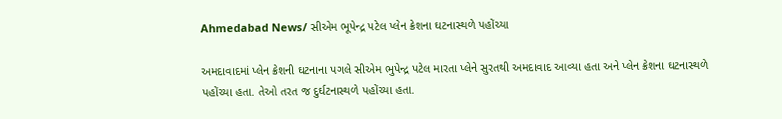Ahmedabad News/ સીએમ ભૂપેન્દ્ર પટેલ પ્લેન ક્રેશના ઘટનાસ્થળે પહોંચ્યા

અમદાવાદમાં પ્લેન ક્રેશની ઘટનાના પગલે સીએમ ભુપેન્દ્ર પટેલ મારતા પ્લેને સુરતથી અમદાવાદ આવ્યા હતા અને પ્લેન ક્રેશના ઘટનાસ્થળે પહોંચ્યા હતા. તેઓ તરત જ દુર્ઘટનાસ્થળે પહોંચ્યા હતા.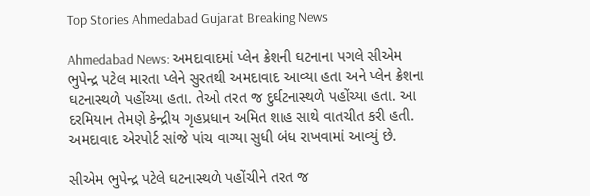Top Stories Ahmedabad Gujarat Breaking News

Ahmedabad News: અમદાવાદમાં પ્લેન ક્રેશની ઘટનાના પગલે સીએમ ભુપેન્દ્ર પટેલ મારતા પ્લેને સુરતથી અમદાવાદ આવ્યા હતા અને પ્લેન ક્રેશના ઘટનાસ્થળે પહોંચ્યા હતા. તેઓ તરત જ દુર્ઘટનાસ્થળે પહોંચ્યા હતા. આ દરમિયાન તેમણે કેન્દ્રીય ગૃહપ્રધાન અમિત શાહ સાથે વાતચીત કરી હતી. અમદાવાદ એરપોર્ટ સાંજે પાંચ વાગ્યા સુધી બંધ રાખવામાં આવ્યું છે.

સીએમ ભુપેન્દ્ર પટેલે ઘટનાસ્થળે પહોંચીને તરત જ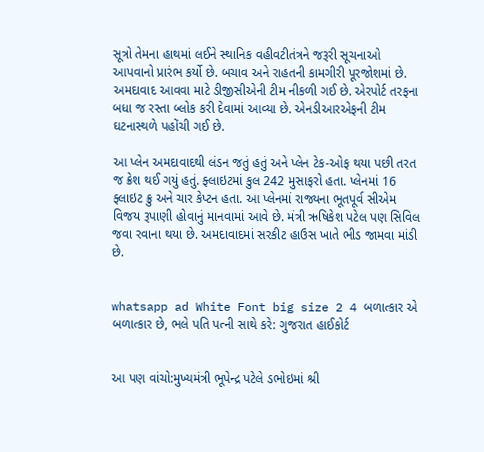સૂત્રો તેમના હાથમાં લઈને સ્થાનિક વહીવટીતંત્રને જરૂરી સૂચનાઓ આપવાનો પ્રારંભ કર્યો છે. બચાવ અને રાહતની કામગીરી પૂરજોશમાં છે. અમદાવાદ આવવા માટે ડીજીસીએની ટીમ નીકળી ગઈ છે. એરપોર્ટ તરફના બધા જ રસ્તા બ્લોક કરી દેવામાં આવ્યા છે. એનડીઆરએફની ટીમ ઘટનાસ્થળે પહોંચી ગઈ છે.

આ પ્લેન અમદાવાદથી લંડન જતું હતું અને પ્લેન ટેક-ઓફ થયા પછી તરત જ ક્રેશ થઈ ગયું હતું. ફ્લાઇટમાં કુલ 242 મુસાફરો હતા. પ્લેનમાં 16 ફ્લાઇટ ક્રુ અને ચાર કેપ્ટન હતા. આ પ્લેનમાં રાજ્યના ભૂતપૂર્વ સીએમ વિજય રૂપાણી હોવાનું માનવામાં આવે છે. મંત્રી ઋષિકેશ પટેલ પણ સિવિલ જવા રવાના થયા છે. અમદાવાદમાં સરકીટ હાઉસ ખાતે ભીડ જામવા માંડી છે.


whatsapp ad White Font big size 2 4 બળાત્કાર એ બળાત્કાર છે, ભલે પતિ પત્ની સાથે કરે: ગુજરાત હાઈકોર્ટ


આ પણ વાંચો:મુખ્યમંત્રી ભૂપેન્દ્ર પટેલે ડભોઇમાં શ્રી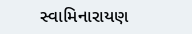સ્વામિનારાયણ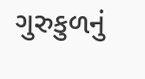ગુરુકુળનું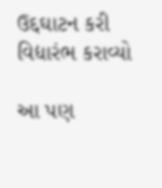ઉદ્દઘાટન કરી વિદ્યારંભ કરાવ્યો

આ પણ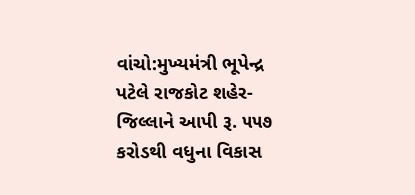વાંચો:મુખ્યમંત્રી ભૂપેન્દ્ર પટેલે રાજકોટ શહેર-જિલ્લાને આપી રૂ. ૫૫૭ કરોડથી વધુના વિકાસ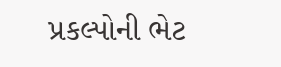પ્રકલ્પોની ભેટ